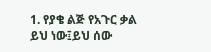1. የያቄ ልጅ የአጉር ቃል ይህ ነው፤ይህ ሰው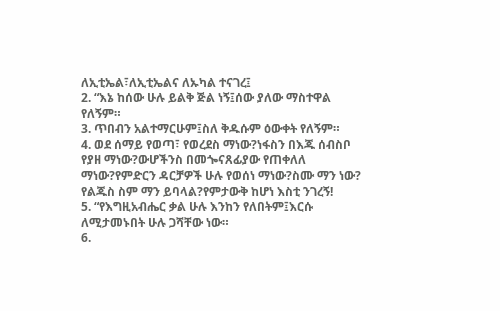ለኢቲኤል፣ለኢቲኤልና ለኡካል ተናገረ፤
2. “እኔ ከሰው ሁሉ ይልቅ ጅል ነኝ፤ሰው ያለው ማስተዋል የለኝም።
3. ጥበብን አልተማርሁም፤ስለ ቅዱሱም ዕውቀት የለኝም።
4. ወደ ሰማይ የወጣ፣ የወረደስ ማነው?ነፋስን በእጁ ሰብስቦ የያዘ ማነው?ውሆችንስ በመጐናጸፊያው የጠቀለለ ማነው?የምድርን ዳርቻዎች ሁሉ የወሰነ ማነው?ስሙ ማን ነው? የልጁስ ስም ማን ይባላል?የምታውቅ ከሆነ እስቲ ንገረኝ!
5. “የእግዚአብሔር ቃል ሁሉ እንከን የለበትም፤እርሱ ለሚታመኑበት ሁሉ ጋሻቸው ነው።
6.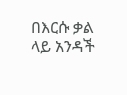በእርሱ ቃል ላይ አንዳች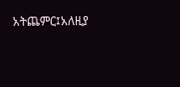አትጨምር፤አለዚያ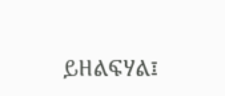ይዘልፍሃል፤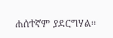ሐሰተኛም ያደርግሃል።